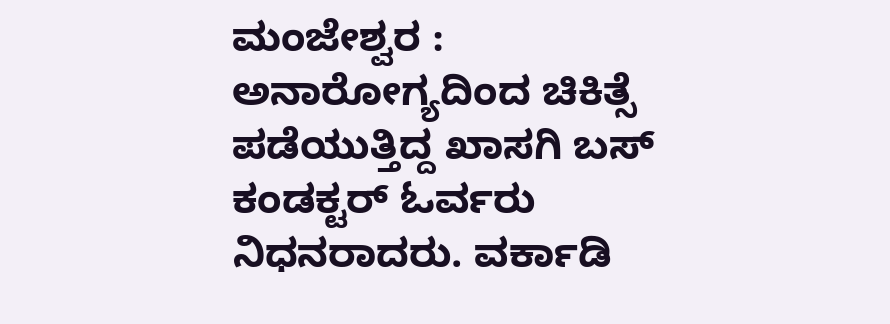ಮಂಜೇಶ್ವರ : ಅನಾರೋಗ್ಯದಿಂದ ಚಿಕಿತ್ಸೆ ಪಡೆಯುತ್ತಿದ್ದ ಖಾಸಗಿ ಬಸ್ ಕಂಡಕ್ಟರ್ ಓರ್ವರು ನಿಧನರಾದರು. ವರ್ಕಾಡಿ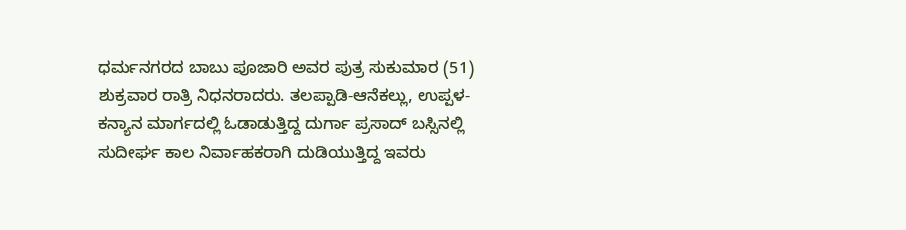ಧರ್ಮನಗರದ ಬಾಬು ಪೂಜಾರಿ ಅವರ ಪುತ್ರ ಸುಕುಮಾರ (51) ಶುಕ್ರವಾರ ರಾತ್ರಿ ನಿಧನರಾದರು. ತಲಪ್ಪಾಡಿ-ಆನೆಕಲ್ಲು, ಉಪ್ಪಳ-ಕನ್ಯಾನ ಮಾರ್ಗದಲ್ಲಿ ಓಡಾಡುತ್ತಿದ್ದ ದುರ್ಗಾ ಪ್ರಸಾದ್ ಬಸ್ಸಿನಲ್ಲಿ ಸುದೀರ್ಘ ಕಾಲ ನಿರ್ವಾಹಕರಾಗಿ ದುಡಿಯುತ್ತಿದ್ದ ಇವರು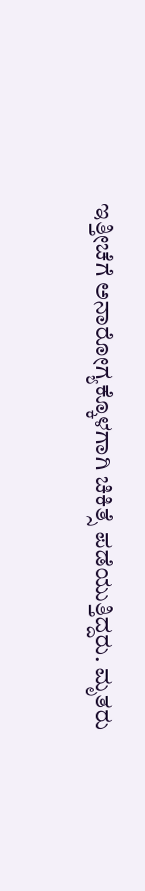ಇತ್ತೀಚೆಗೆ ಅನಾರೋಗ್ಯಕ್ಕೊಳಗಾಗಿ ಚಿಕಿತ್ಸೆ ಪಡೆಯುತ್ತಿದ್ದರು. ಮೃತರು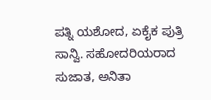ಪತ್ನಿ ಯಶೋದ, ಏಕೈಕ ಪುತ್ರಿ ಸಾನ್ವಿ. ಸಹೋದರಿಯರಾದ ಸುಜಾತ, ಅನಿತಾ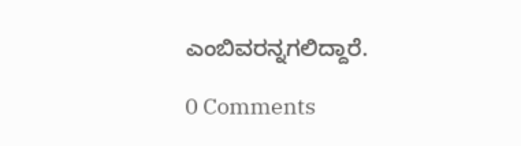ಎಂಬಿವರನ್ನಗಲಿದ್ದಾರೆ.

0 Comments